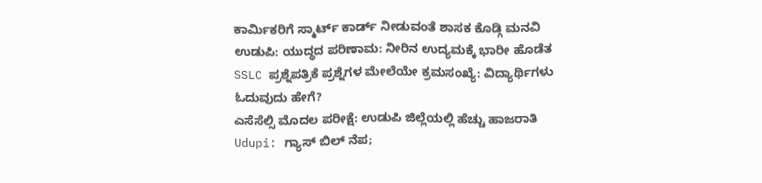ಕಾರ್ಮಿಕರಿಗೆ ಸ್ಮಾರ್ಟ್ ಕಾರ್ಡ್ ನೀಡುವಂತೆ ಶಾಸಕ ಕೊಡ್ಗಿ ಮನವಿ
ಉಡುಪಿ: ಯುದ್ಧದ ಪರಿಣಾಮ: ನೀರಿನ ಉದ್ಯಮಕ್ಕೆ ಭಾರೀ ಹೊಡೆತ
SSLC ಪ್ರಶ್ನೆಪತ್ರಿಕೆ ಪ್ರಶ್ನೆಗಳ ಮೇಲೆಯೇ ಕ್ರಮಸಂಖ್ಯೆ: ವಿದ್ಯಾರ್ಥಿಗಳು ಓದುವುದು ಹೇಗೆ?
ಎಸೆಸೆಲ್ಸಿ ಮೊದಲ ಪರೀಕ್ಷೆ: ಉಡುಪಿ ಜಿಲ್ಲೆಯಲ್ಲಿ ಹೆಚ್ಚು ಹಾಜರಾತಿ
Udupi: ಗ್ಯಾಸ್ ಬಿಲ್ ನೆಪ;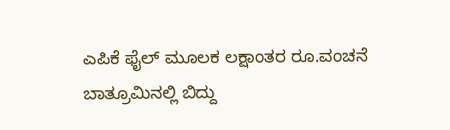ಎಪಿಕೆ ಫೈಲ್ ಮೂಲಕ ಲಕ್ಷಾಂತರ ರೂ.ವಂಚನೆ
ಬಾತ್ರೂಮಿನಲ್ಲಿ ಬಿದ್ದು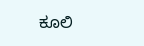ಕೂಲಿ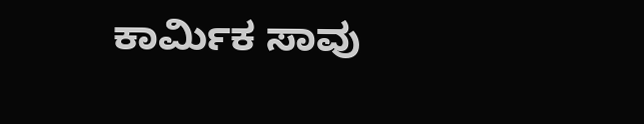ಕಾರ್ಮಿಕ ಸಾವು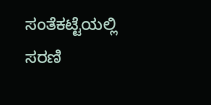ಸಂತೆಕಟ್ಟೆಯಲ್ಲಿ ಸರಣಿ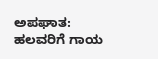ಅಪಘಾತ: ಹಲವರಿಗೆ ಗಾಯ